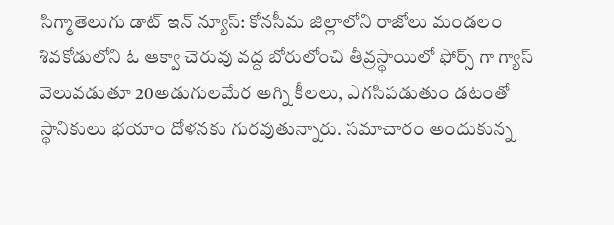సిగ్మాతెలుగు డాట్ ఇన్ న్యూస్: కోనసీమ జిల్లాలోని రాజోలు మండలం శివకోడులోని ఓ ఆక్వా చెరువు వద్ద బోరులోంచి తీవ్రస్థాయిలో ఫోర్స్ గా గ్యాస్ వెలువడుతూ 20అడుగులమేర అగ్ని కీలలు, ఎగసిపడుతుం డటంతో స్థానికులు భయాం దోళనకు గురవుతున్నారు. సమాచారం అందుకున్న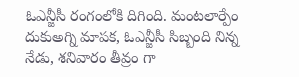ఓఎన్జీసీ రంగంలోకి దిగింది. మంటలార్పేం దుకుఅగ్ని మాపక, ఓఎన్జీసీ సిబ్బంది నిన్న నేడు, శనివారం తీవ్రం గా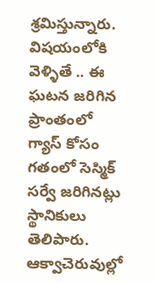శ్రమిస్తున్నారు. విషయంలోకి వెళ్ళితే .. ఈ ఘటన జరిగిన ప్రాంతంలో గ్యాస్ కోసం గతంలో సెస్మిక్ సర్వే జరిగినట్లు స్థానికులు తెలిపారు. ఆక్వాచెరువుల్లో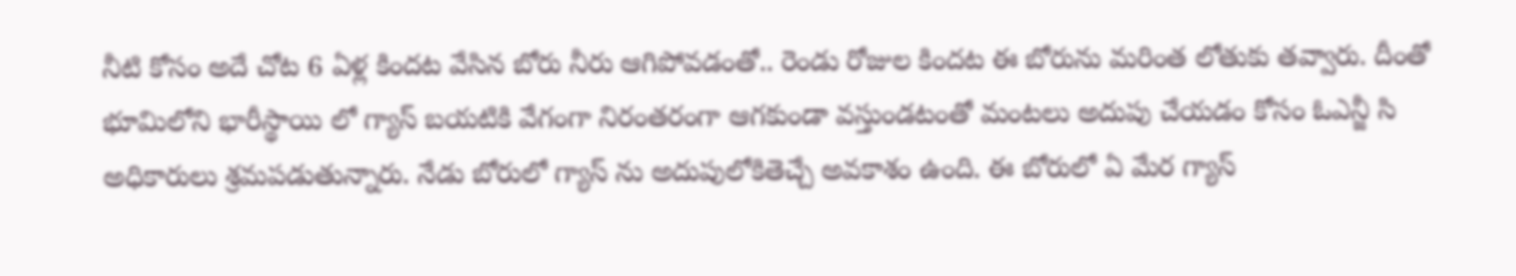నీటి కోసం అదే చోట 6 ఏళ్ల కిందట వేసిన బోరు నీరు ఆగిపోవడంతో.. రెండు రోజుల కిందట ఈ బోరును మరింత లోతుకు తవ్వారు. దీంతో భూమిలోని భారీస్థాయి లో గ్యాస్ బయటికి వేగంగా నిరంతరంగా ఆగకుండా వస్తుండటంతో మంటలు అదుపు చేయడం కోసం ఓఎన్జీ సి అధికారులు శ్రమపడుతున్నారు. నేడు బోరులో గ్యాస్ ను అదుపులోకితెచ్చే అవకాశం ఉంది. ఈ బోరులో ఏ మేర గ్యాస్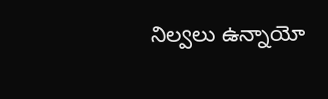నిల్వలు ఉన్నాయో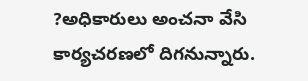?అధికారులు అంచనా వేసి కార్యచరణలో దిగనున్నారు.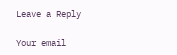Leave a Reply

Your email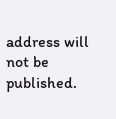address will not be published.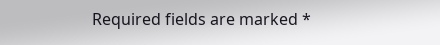Required fields are marked *